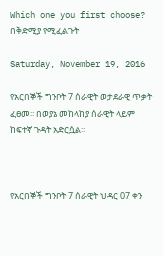Which one you first choose? በቅድሚያ የሚፈልጉት

Saturday, November 19, 2016

የአርበኞች ግንቦት 7 ሰራዊት ወታደራዊ ጥቃት ፈፀመ፡፡ በወያኔ መከላከያ ሰራዊት ላይም ከፍተኛ ጉዳት አድርሷል፡፡



የአርበኞች ግንቦት 7 ሰራዊት ህዳር 07 ቀን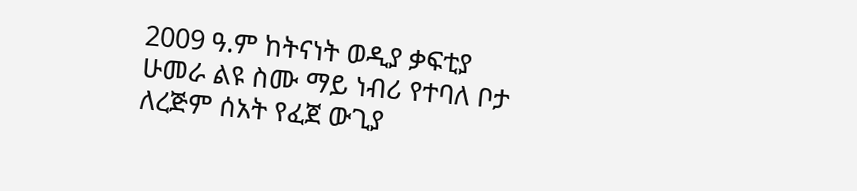2009 ዓ.ም ከትናነት ወዲያ ቃፍቲያ ሁመራ ልዩ ስሙ ማይ ነብሪ የተባለ ቦታ ለረጅም ሰአት የፈጀ ውጊያ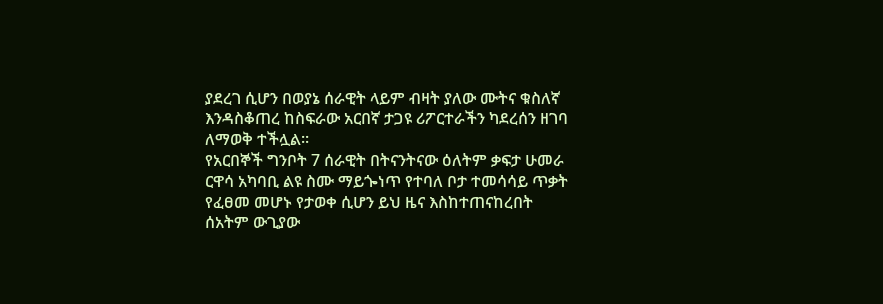ያደረገ ሲሆን በወያኔ ሰራዊት ላይም ብዛት ያለው ሙትና ቁስለኛ እንዳስቆጠረ ከስፍራው አርበኛ ታጋዩ ሪፖርተራችን ካደረሰን ዘገባ ለማወቅ ተችሏል፡፡
የአርበኞች ግንቦት 7 ሰራዊት በትናንትናው ዕለትም ቃፍታ ሁመራ ርዋሳ አካባቢ ልዩ ስሙ ማይጐነጥ የተባለ ቦታ ተመሳሳይ ጥቃት የፈፀመ መሆኑ የታወቀ ሲሆን ይህ ዜና እስከተጠናከረበት ሰአትም ውጊያው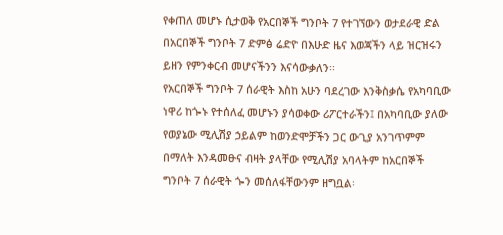የቀጠለ መሆኑ ሲታወቅ የአርበኞች ግንቦት 7 የተገኘውን ወታደራዊ ድል በአርበኞች ግንቦት 7 ድምፅ ሬድዮ በእሁድ ዜና እወጃችን ላይ ዝርዝሩን ይዘን የምንቀርብ መሆናችንን እናሳውቃለን፡፡
የአርበኞች ግንቦት 7 ሰራዊት እስከ አሁን ባደረገው እንቅስቃሴ የአካባቢው ነዋሪ ከጐኑ የተሰለፈ መሆኑን ያሳወቀው ሪፖርተራችን፤ በአካባቢው ያለው የወያኔው ሚሊሽያ ኃይልም ከወንድሞቻችን ጋር ውጊያ አንገጥምም በማለት እንዳመፁና ብዛት ያላቸው የሚሊሽያ አባላትም ከአርበኞች ግንቦት 7 ሰራዊት ጐን መሰለፋቸውንም ዘግቧል፡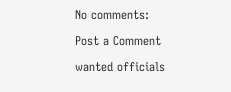No comments:

Post a Comment

wanted officials